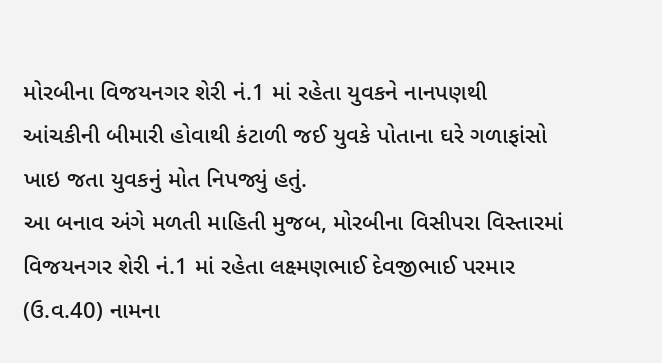મોરબીના વિજયનગર શેરી નં.1 માં રહેતા યુવકને નાનપણથી આંચકીની બીમારી હોવાથી કંટાળી જઈ યુવકે પોતાના ઘરે ગળાફાંસો ખાઇ જતા યુવકનું મોત નિપજ્યું હતું.
આ બનાવ અંગે મળતી માહિતી મુજબ, મોરબીના વિસીપરા વિસ્તારમાં વિજયનગર શેરી નં.1 માં રહેતા લક્ષ્મણભાઈ દેવજીભાઈ પરમાર (ઉ.વ.40) નામના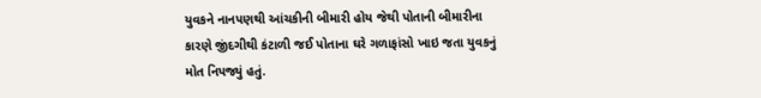યુવકને નાનપણથી આંચકીની બીમારી હોય જેથી પોતાની બીમારીના કારણે જીંદગીથી કંટાળી જઈ પોતાના ઘરે ગળાફાંસો ખાઇ જતા યુવકનું મોત નિપજ્યું હતું.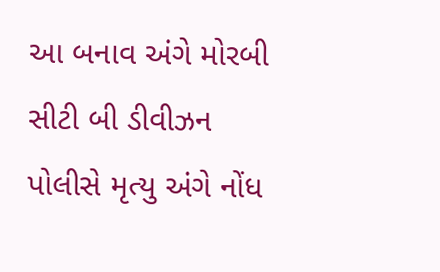આ બનાવ અંગે મોરબી સીટી બી ડીવીઝન પોલીસે મૃત્યુ અંગે નોંધ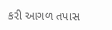કરી આગળ તપાસ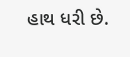હાથ ધરી છે.